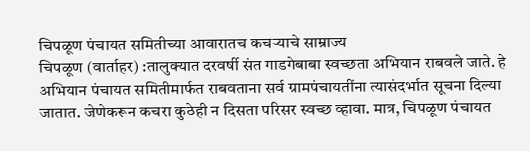चिपळूण पंचायत समितीच्या आवारातच कचऱ्याचे साम्राज्य
चिपळूण (वार्ताहर) :तालुक्यात दरवर्षी संत गाडगेबाबा स्वच्छता अभियान राबवले जाते. हे अभियान पंचायत समितीमार्फत राबवताना सर्व ग्रामपंचायतींना त्यासंदर्भात सूचना दिल्या जातात. जेणेकरून कचरा कुठेही न दिसता परिसर स्वच्छ व्हावा. मात्र, चिपळूण पंचायत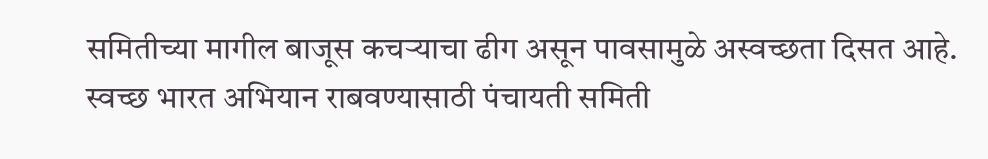समितीच्या मागील बाजूस कचऱ्याचा ढीग असून पावसामुळे अस्वच्छता दिसत आहे. स्वच्छ भारत अभियान राबवण्यासाठी पंचायती समिती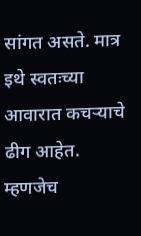सांगत असते. मात्र इथे स्वतःच्या आवारात कचऱ्याचे ढीग आहेत. म्हणजेच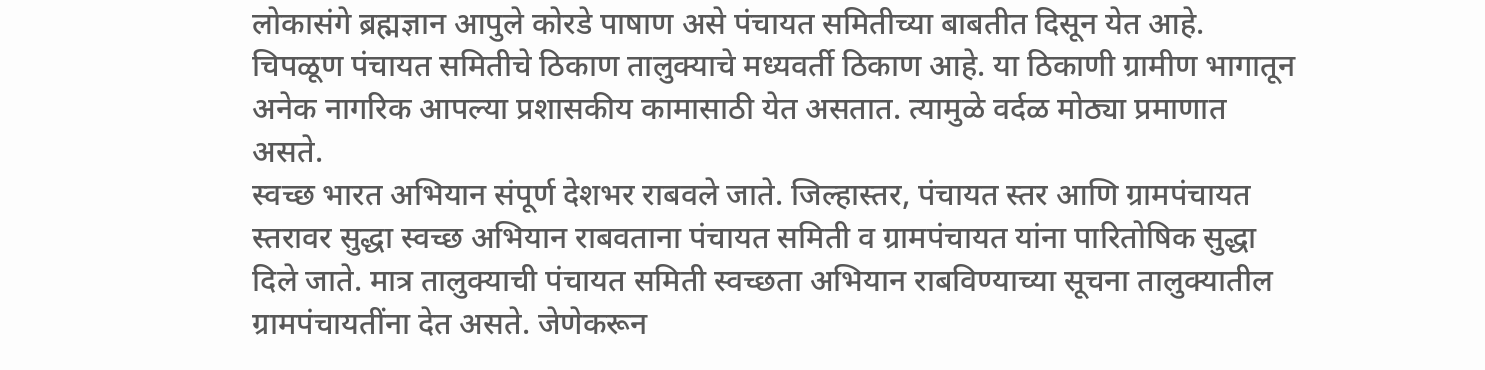लोकासंगे ब्रह्मज्ञान आपुले कोरडे पाषाण असे पंचायत समितीच्या बाबतीत दिसून येत आहे.
चिपळूण पंचायत समितीचे ठिकाण तालुक्याचे मध्यवर्ती ठिकाण आहे. या ठिकाणी ग्रामीण भागातून अनेक नागरिक आपल्या प्रशासकीय कामासाठी येत असतात. त्यामुळे वर्दळ मोठ्या प्रमाणात असते.
स्वच्छ भारत अभियान संपूर्ण देशभर राबवले जाते. जिल्हास्तर, पंचायत स्तर आणि ग्रामपंचायत स्तरावर सुद्धा स्वच्छ अभियान राबवताना पंचायत समिती व ग्रामपंचायत यांना पारितोषिक सुद्धा दिले जाते. मात्र तालुक्याची पंचायत समिती स्वच्छता अभियान राबविण्याच्या सूचना तालुक्यातील ग्रामपंचायतींना देत असते. जेणेकरून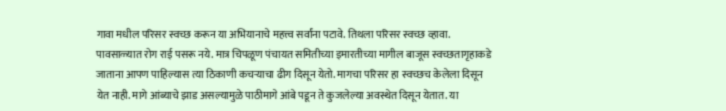गावा मधील परिसर स्वच्छ करून या अभियानाचे महत्त्व सर्वांना पटावे. तिथला परिसर स्वच्छ व्हावा. पावसाळ्यात रोग राई पसरू नये. मात्र चिपळूण पंचायत समितीच्या इमारतीच्या मागील बाजूस स्वच्छतागृहाकडे जाताना आपण पाहिल्यास त्या ठिकाणी कचऱ्याचा ढीग दिसून येतो. मागचा परिसर हा स्वच्छच केलेला दिसून येत नाही. मागे आंब्याचे झाड असल्यामुळे पाठीमागे आंबे पडून ते कुजलेल्या अवस्थेत दिसून येतात. या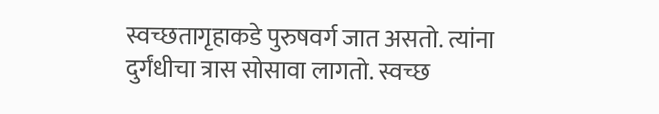स्वच्छतागृहाकडे पुरुषवर्ग जात असतो. त्यांना दुर्गंधीचा त्रास सोसावा लागतो. स्वच्छ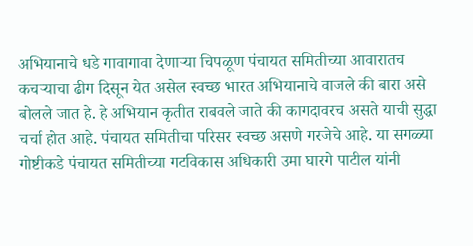अभियानाचे धडे गावागावा देणाऱ्या चिपळूण पंचायत समितीच्या आवारातच कचऱ्याचा ढीग दिसून येत असेल स्वच्छ भारत अभियानाचे वाजले की बारा असे बोलले जात हे. हे अभियान कृतीत राबवले जाते की कागदावरच असते याची सुद्धा चर्चा होत आहे. पंचायत समितीचा परिसर स्वच्छ असणे गरजेचे आहे. या सगळ्या गोष्टीकडे पंचायत समितीच्या गटविकास अधिकारी उमा घारगे पाटील यांनी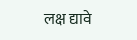लक्ष द्यावे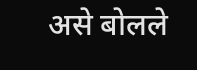असे बोलले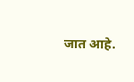जात आहे.